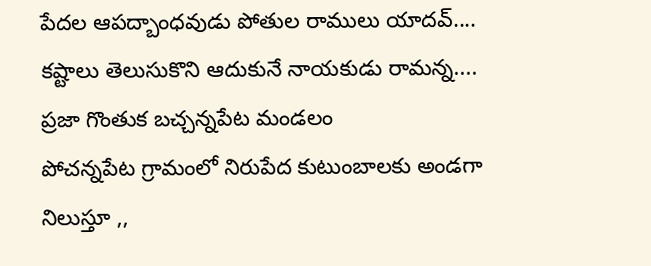పేదల ఆపద్బాంధవుడు పోతుల రాములు యాదవ్....
కష్టాలు తెలుసుకొని ఆదుకునే నాయకుడు రామన్న....
ప్రజా గొంతుక బచ్చన్నపేట మండలం
పోచన్నపేట గ్రామంలో నిరుపేద కుటుంబాలకు అండగా నిలుస్తూ ,,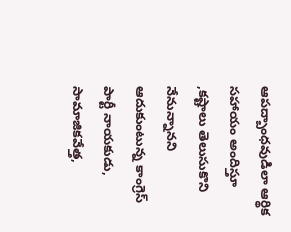ఆపద్బాంధవుడిలా ఆర్థిక సహాయం అందిస్తూ ,కష్టాలు తెలుసుకొని నేనున్నానని ఆదుకుంటున్న కాంగ్రెస్ పార్టీ నాయకుడు, సామాజికవేత్త,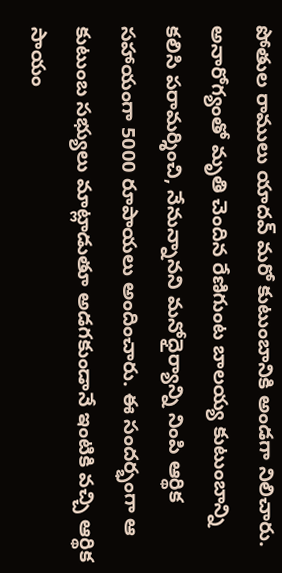పోతుల రాములు యాదవ్ మరో కుటుంబానికి అండగా నిలిచారు. అనారోగ్యంతో మృతి చెందిన రేణిగుంట బాలయ్య కుటుంబాన్ని కలిసి పరామర్శించి, నేనున్నానని మనోధైర్యాన్ని నింపి ఆర్థిక సహాయంగా 5000 రూపాయలు అందించారు. ఈ సందర్భంగా ఆ కుటుంబ సభ్యులు మాట్లాడుతూ అడగకుండానే ఇంటికి వచ్చి ఆర్థిక సాయం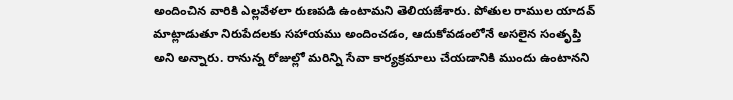అందించిన వారికి ఎల్లవేళలా రుణపడి ఉంటామని తెలియజేశారు. పోతుల రాముల యాదవ్ మాట్లాడుతూ నిరుపేదలకు సహాయము అందించడం, ఆదుకోవడంలోనే అసలైన సంతృప్తి అని అన్నారు. రానున్న రోజుల్లో మరిన్ని సేవా కార్యక్రమాలు చేయడానికి ముందు ఉంటానని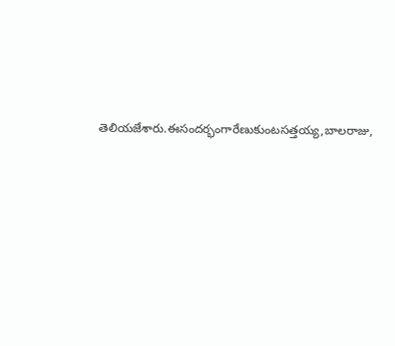తెలియజేశారు.ఈసందర్భంగారేణుకుంటసత్తయ్య,బాలరాజు,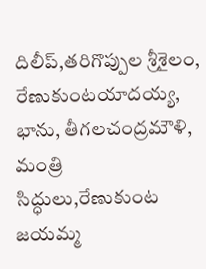దిలీప్,తరిగొప్పుల శ్రీశైలం, రేణుకుంటయాదయ్య, భాను, తీగలచంద్రమౌళి, మంత్రి సిద్ధులు,రేణుకుంట జయమ్మ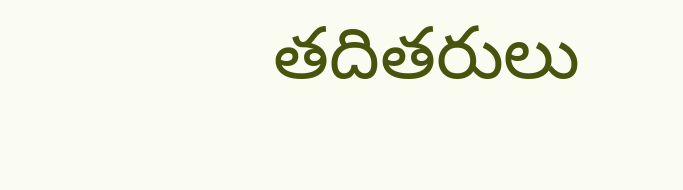తదితరులు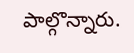పాల్గొన్నారు.